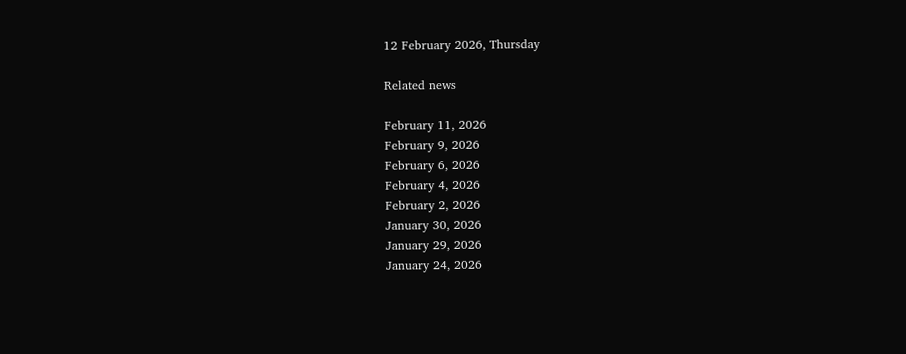12 February 2026, Thursday

Related news

February 11, 2026
February 9, 2026
February 6, 2026
February 4, 2026
February 2, 2026
January 30, 2026
January 29, 2026
January 24, 2026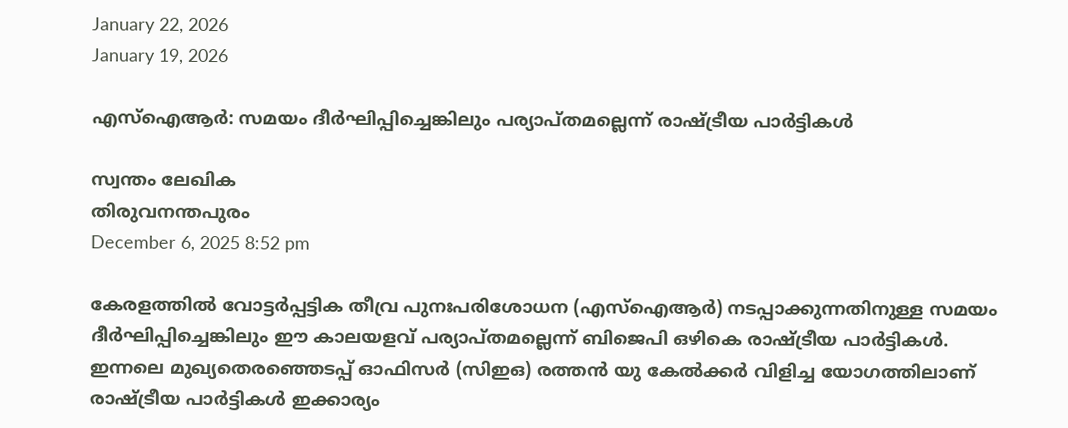January 22, 2026
January 19, 2026

എസ്ഐആര്‍: സമയം ദീർഘിപ്പിച്ചെങ്കിലും പര്യാപ്തമല്ലെന്ന് രാഷ്ട്രീയ പാര്‍ട്ടികള്‍

സ്വന്തം ലേഖിക
തിരുവനന്തപുരം
December 6, 2025 8:52 pm

കേരളത്തിൽ വോട്ടർപ്പട്ടിക തീവ്ര പുനഃപരിശോധന (എസ്ഐആർ) നടപ്പാക്കുന്നതിനുള്ള സമയം ദീർഘിപ്പിച്ചെങ്കിലും ഇ‍ൗ കാലയളവ് പര്യാപ്തമല്ലെന്ന് ബിജെപി ഒഴികെ രാഷ്ട്രീയ പാർട്ടികൾ. ഇന്നലെ മുഖ്യതെരഞ്ഞെടപ്പ് ഓഫിസർ (സിഇഒ) രത്തൻ യു കേല്‍ക്കര്‍ വിളിച്ച യോഗത്തിലാണ് രാഷ്ട്രീയ പാര്‍ട്ടികള്‍ ഇക്കാര്യം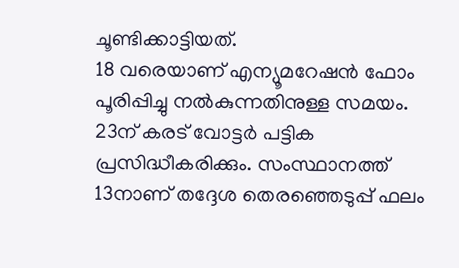ചൂണ്ടിക്കാട്ടിയത്.
18 വരെയാണ് എന്യൂമറേഷൻ ഫോം പൂരിപ്പിച്ചു നൽകുന്നതിനുള്ള സമയം.
23ന് കരട് വോട്ടർ പട്ടിക പ്രസിദ്ധീകരിക്കും. സംസ്ഥാനത്ത് 13നാണ് തദ്ദേശ തെരഞ്ഞെടുപ്പ് ഫലം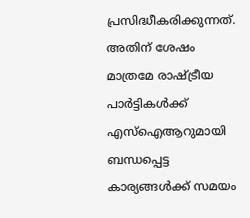പ്രസിദ്ധീകരിക്കുന്നത്. അതിന് ശേഷം മാത്രമേ രാഷ്ട്രീയ പാർട്ടികൾക്ക് എസ്ഐആറുമായി ബന്ധപ്പെട്ട കാര്യങ്ങൾക്ക് സമയം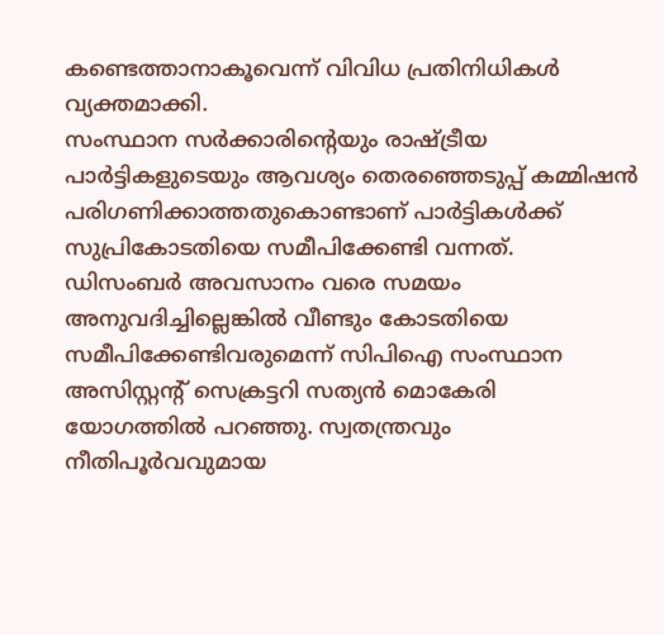കണ്ടെത്താനാകൂവെന്ന് വിവിധ പ്രതിനിധികൾ വ്യക്തമാക്കി.
സംസ്ഥാന സർക്കാരിന്റെയും രാഷ്ട്രീയ പാർട്ടികളുടെയും ആവശ്യം തെരഞ്ഞെടുപ്പ് കമ്മിഷൻ പരിഗണിക്കാത്തതുകൊണ്ടാണ് പാർട്ടികൾക്ക് സുപ്രികോടതിയെ സമീപിക്കേണ്ടി വന്നത്.
ഡിസംബർ അവസാനം വരെ സമയം അനുവദിച്ചില്ലെങ്കിൽ വീണ്ടും കോടതിയെ സമീപിക്കേണ്ടിവരുമെന്ന് സിപിഐ സംസ്ഥാന അസിസ്റ്റന്റ് സെക്രട്ടറി സത്യൻ മൊകേരി യോഗത്തില്‍ പറഞ്ഞു. സ്വതന്ത്രവും നീതിപൂര്‍വവുമായ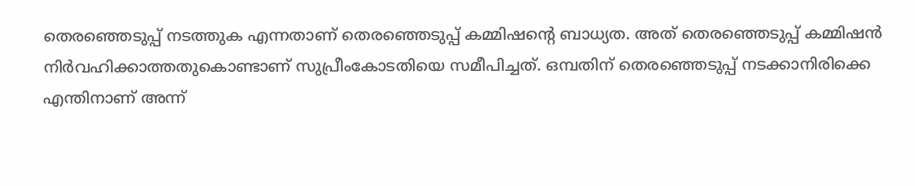തെരഞ്ഞെടുപ്പ് നടത്തുക എന്നതാണ് തെരഞ്ഞെടുപ്പ് കമ്മിഷന്റെ ബാധ്യത. അത് തെരഞ്ഞെടുപ്പ് കമ്മിഷന്‍ നിര്‍വഹിക്കാത്തതുകൊണ്ടാണ് സുപ്രീംകോടതിയെ സമീപിച്ചത്. ഒമ്പതിന് തെരഞ്ഞെടുപ്പ് നടക്കാനിരിക്കെ എന്തിനാണ് അന്ന്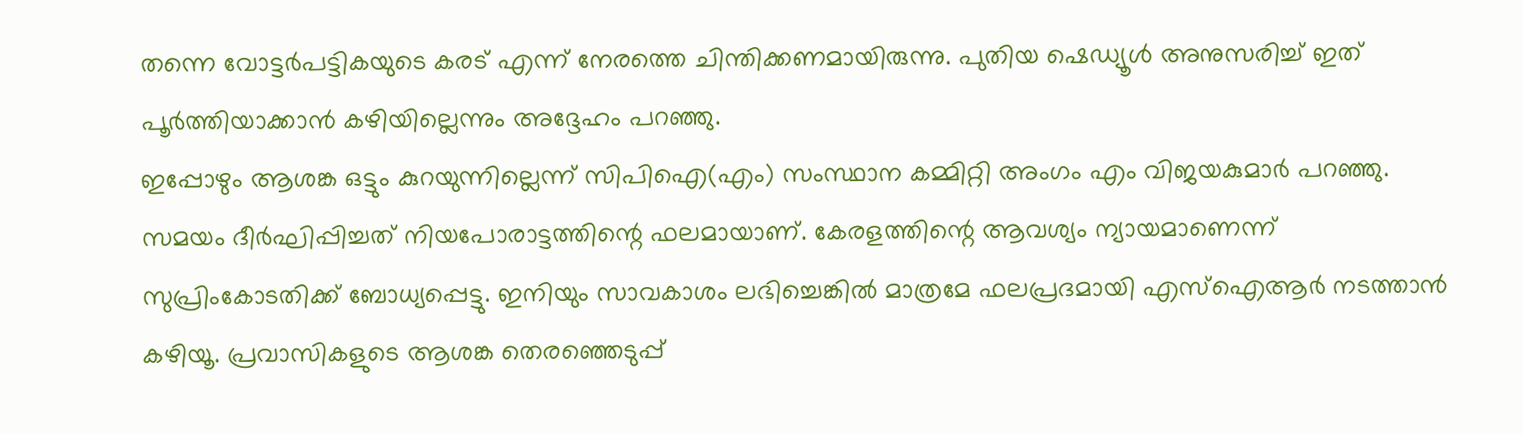തന്നെ വോട്ടര്‍പട്ടികയുടെ കരട് എന്ന് നേരത്തെ ചിന്തിക്കണമായിരുന്നു. പുതിയ ഷെഡ്യൂള്‍ അനുസരിച്ച് ഇത് പൂര്‍ത്തിയാക്കാന്‍ കഴിയില്ലെന്നും അദ്ദേഹം പറഞ്ഞു.
ഇപ്പോഴും ആശങ്ക ഒട്ടും കുറയുന്നില്ലെന്ന് സിപിഐ(എം) സംസ്ഥാന കമ്മിറ്റി അംഗം എം വിജയകുമാർ പറഞ്ഞു. സമയം ദീർഘിപ്പിച്ചത് നിയപോരാട്ടത്തിന്റെ ഫലമായാണ്. കേരളത്തിന്റെ ആവശ്യം ന്യായമാണെന്ന് സുപ്രിംകോടതിക്ക് ബോധ്യപ്പെട്ടു. ഇനിയും സാവകാശം ലഭിച്ചെങ്കിൽ മാത്രമേ ഫലപ്രദമായി എസ്ഐആർ നടത്താൻ കഴിയൂ. പ്രവാസികളുടെ ആശങ്ക തെരഞ്ഞെടുപ്പ്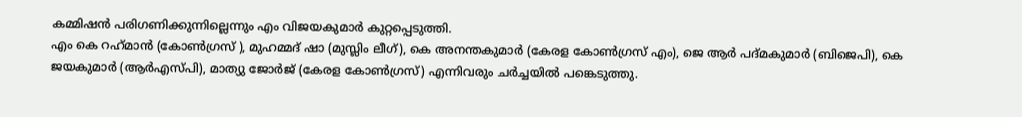കമ്മിഷൻ പരിഗണിക്കുന്നില്ലെന്നും എം വിജയകുമാർ കുറ്റപ്പെടുത്തി.
എം കെ റഹ്‌മാൻ (കോൺഗ്രസ് ), മുഹമ്മദ് ഷാ (മുസ്ലിം ലീഗ്), കെ അനന്തകുമാർ (കേരള കോൺഗ്രസ് എം), ജെ ആർ പദ്മകുമാർ (ബിജെപി), കെ ജയകുമാർ (ആർഎസ്‌പി), മാത്യു ജോർജ് (കേരള കോൺഗ്രസ്) എന്നിവരും ചർച്ചയിൽ പങ്കെടുത്തു.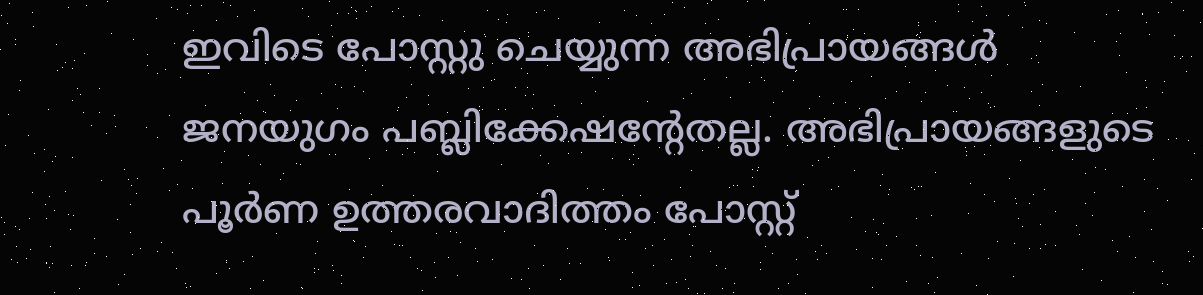ഇവിടെ പോസ്റ്റു ചെയ്യുന്ന അഭിപ്രായങ്ങള്‍ ജനയുഗം പബ്ലിക്കേഷന്റേതല്ല. അഭിപ്രായങ്ങളുടെ പൂര്‍ണ ഉത്തരവാദിത്തം പോസ്റ്റ്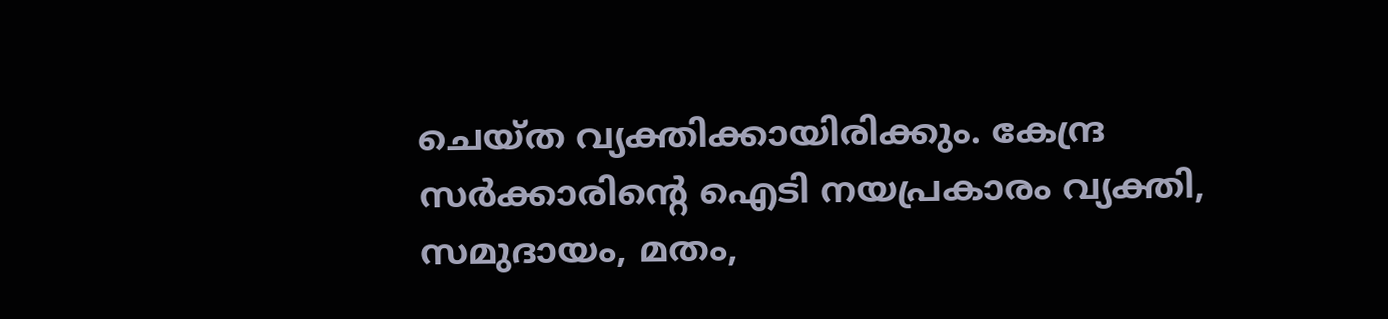ചെയ്ത വ്യക്തിക്കായിരിക്കും. കേന്ദ്ര സര്‍ക്കാരിന്റെ ഐടി നയപ്രകാരം വ്യക്തി, സമുദായം, മതം,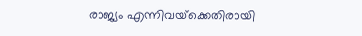രാജ്യം എന്നിവയ്‌ക്കെതിരായി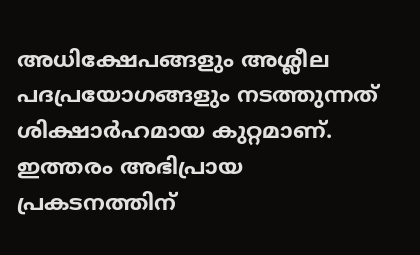അധിക്ഷേപങ്ങളും അശ്ലീല പദപ്രയോഗങ്ങളും നടത്തുന്നത് ശിക്ഷാര്‍ഹമായ കുറ്റമാണ്. ഇത്തരം അഭിപ്രായ പ്രകടനത്തിന്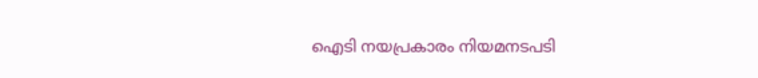ഐടി നയപ്രകാരം നിയമനടപടി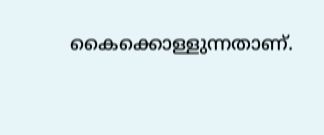കൈക്കൊള്ളുന്നതാണ്.